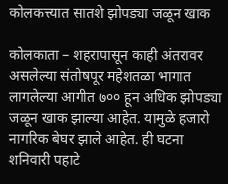कोलकत्त्यात सातशे झोपड्या जळून खाक

कोलकाता – शहरापासून काही अंतरावर असलेल्या संतोषपूर महेशतळा भागात लागलेल्या आगीत ७०० हून अधिक झोपड्या जळून खाक झाल्या आहेत. यामुळे हजारो नागरिक बेघर झाले आहेत. ही घटना शनिवारी पहाटे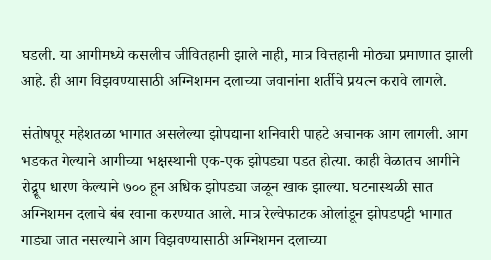घडली. या आगीमध्ये कसलीच जीवितहानी झाले नाही, मात्र वित्तहानी मोठ्या प्रमाणात झाली आहे. ही आग विझवण्यासाठी अग्निशमन दलाच्या जवानांना शर्तीचे प्रयत्न करावे लागले.

संतोषपूर महेशतळा भागात असलेल्या झोपद्याना शनिवारी पाहटे अचानक आग लागली. आग भडकत गेल्याने आगीच्या भक्षस्थानी एक-एक झोपड्या पडत होत्या. काही वेळातच आगीने रोद्र्रूप धारण केल्याने ७०० हून अधिक झोपड्या जळून खाक झाल्या. घटनास्थळी सात अग्निशमन दलाचे बंब रवाना करण्यात आले. मात्र रेल्वेफाटक ओलांडून झोपडपट्टी भागात गाड्या जात नसल्याने आग विझवण्यासाठी अग्निशमन दलाच्या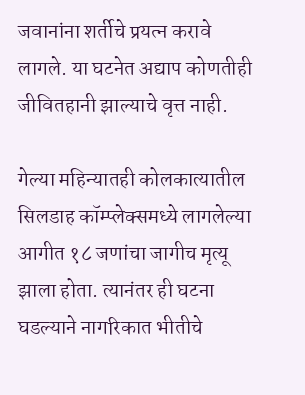जवानांना शर्तीचे प्रयत्न करावे लागले. या घटनेत अद्याप कोणतीही जीवितहानी झाल्याचे वृत्त नाही.

गेल्या महिन्यातही कोलकात्यातील सिलडाह कॉम्प्लेक्समध्ये लागलेल्या आगीत १८ जणांचा जागीच मृत्यू झाला होता. त्यानंतर ही घटना घडल्याने नागरिकात भीतीचे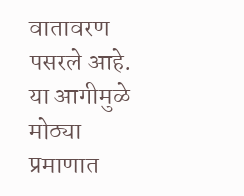वातावरण पसरले आहे. या आगीमुळे मोठ्या प्रमाणात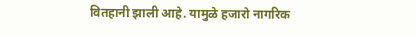वितहानी झाली आहे. यामुळे हजारो नागरिक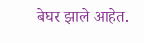बेघर झाले आहेत.